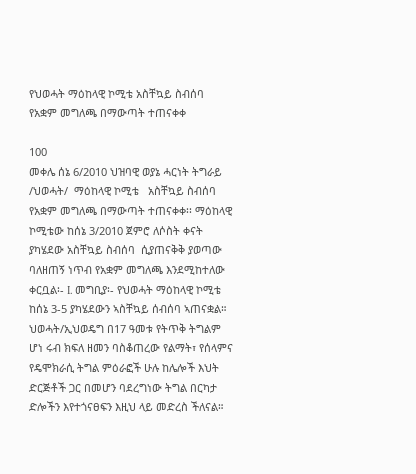የህወሓት ማዕከላዊ ኮሚቴ አስቸኳይ ስብሰባ የአቋም መግለጫ በማውጣት ተጠናቀቀ

100
መቀሌ ሰኔ 6/2010 ህዝባዊ ወያኔ ሓርነት ትግራይ /ህወሓት/  ማዕከላዊ ኮሚቴ   አስቸኳይ ስብሰባ  የአቋም መግለጫ በማውጣት ተጠናቀቀ፡፡ ማዕከላዊ ኮሚቴው ከሰኔ 3/2010 ጀምሮ ለሶስት ቀናት ያካሄደው አስቸኳይ ስብሰባ  ሲያጠናቅቅ ያወጣው ባለዘጠኝ ነጥብ የአቋም መግለጫ እንደሚከተለው ቀርቧል፡- I. መግቢያ፡- የህወሓት ማዕከላዊ ኮሚቴ ከሰኔ 3-5 ያካሄደውን ኣስቸኳይ ሰብሰባ ኣጠናቋል። ህወሓት/ኢህወዴግ በ17 ዓመቱ የትጥቅ ትግልም ሆነ ሩብ ክፍለ ዘመን ባስቆጠረው የልማት፣ የሰላምና የዴሞክራሲ ትግል ምዕራፎች ሁሉ ከሌሎች እህት ድርጅቶች ጋር በመሆን ባደረግነው ትግል በርካታ ድሎችን እየተጎናፀፍን እዚህ ላይ መድረስ ችለናል።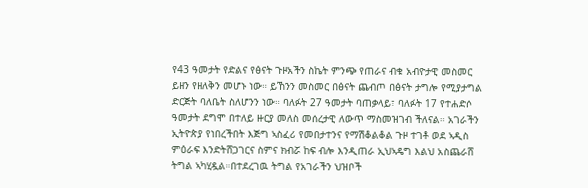የ43 ዓመታት የድልና የፅናት ጉዞአችን ስኬት ምንጭ የጠራና ብቁ አብዮታዊ መስመር ይዘን የዘለቅን መሆኑ ነው። ይኸንን መስመር በፅናት ጨብጦ በፅናት ታግሎ የሚያታግል ድርጅት ባለቤት ስለሆንን ነው። ባለፉት 27 ዓመታት ባጠቃላይ፣ ባለፉት 17 የተሐድሶ ዓመታት ደግሞ በተለይ ዙርያ መለስ መሰረታዊ ለውጥ ማስመዝገብ ችለናል። አገራችን ኢትዮጵያ የነበረችበት እጅግ ኣስፈሪ የመበታተንና የማሽቆልቆል ጉዞ ተገቶ ወደ ኣዲስ ምዕራፍ እንድትሸጋገርና ስምና ክብሯ ከፍ ብሎ እንዲጠራ ኢህኣዴግ እልህ አስጨራሸ ትግል ኣካሂዷል።በተደረገዉ ትግል የአገራችን ህዝቦች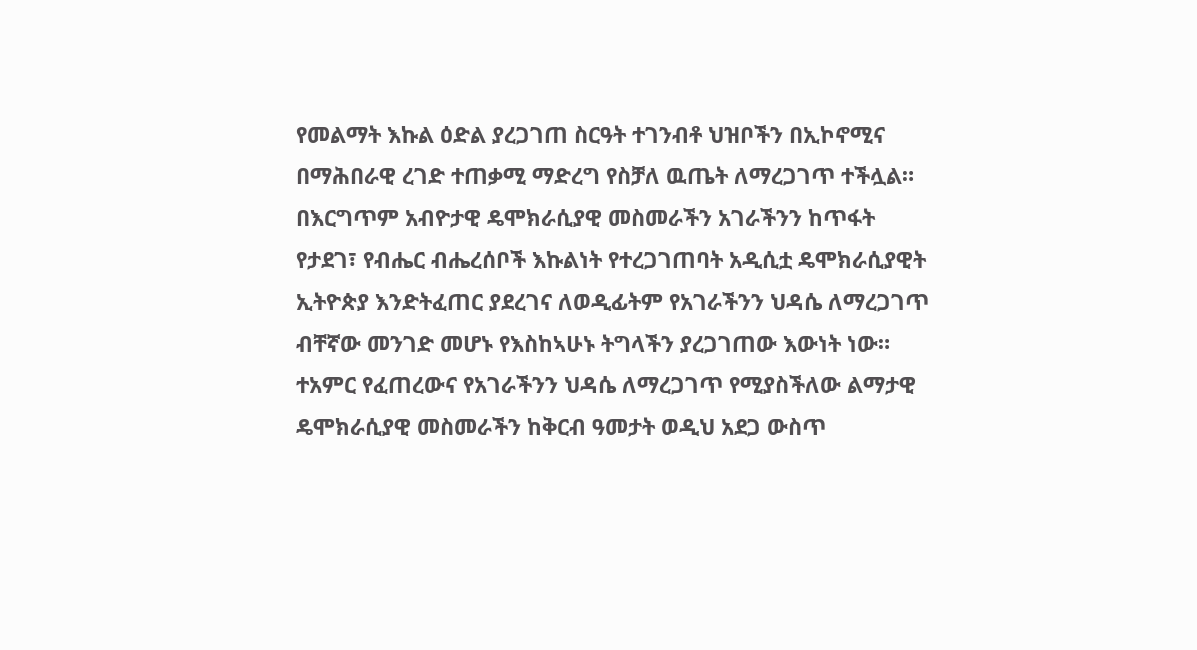የመልማት እኩል ዕድል ያረጋገጠ ስርዓት ተገንብቶ ህዝቦችን በኢኮኖሚና በማሕበራዊ ረገድ ተጠቃሚ ማድረግ የስቻለ ዉጤት ለማረጋገጥ ተችሏል። በእርግጥም አብዮታዊ ዴሞክራሲያዊ መስመራችን አገራችንን ከጥፋት የታደገ፣ የብሔር ብሔረሰቦች እኩልነት የተረጋገጠባት አዲሲቷ ዴሞክራሲያዊት ኢትዮጵያ እንድትፈጠር ያደረገና ለወዲፊትም የአገራችንን ህዳሴ ለማረጋገጥ ብቸኛው መንገድ መሆኑ የእስከኣሁኑ ትግላችን ያረጋገጠው እውነት ነው። ተአምር የፈጠረውና የአገራችንን ህዳሴ ለማረጋገጥ የሚያስችለው ልማታዊ ዴሞክራሲያዊ መስመራችን ከቅርብ ዓመታት ወዲህ አደጋ ውስጥ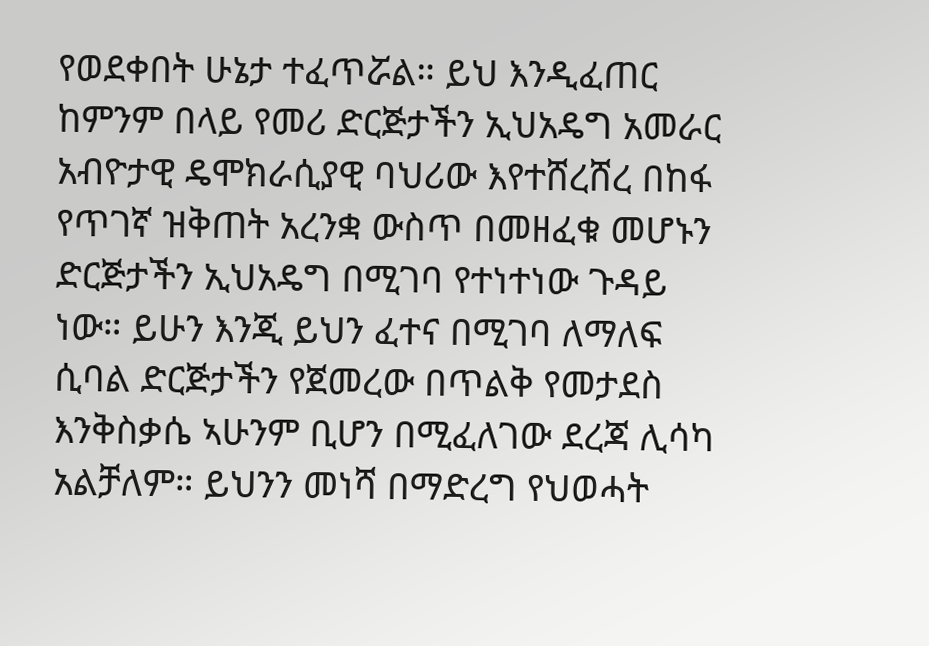የወደቀበት ሁኔታ ተፈጥሯል። ይህ እንዲፈጠር ከምንም በላይ የመሪ ድርጅታችን ኢህአዴግ አመራር አብዮታዊ ዴሞክራሲያዊ ባህሪው እየተሸረሸረ በከፋ የጥገኛ ዝቅጠት አረንቋ ውስጥ በመዘፈቁ መሆኑን ድርጅታችን ኢህአዴግ በሚገባ የተነተነው ጉዳይ ነው። ይሁን እንጂ ይህን ፈተና በሚገባ ለማለፍ ሲባል ድርጅታችን የጀመረው በጥልቅ የመታደስ እንቅስቃሴ ኣሁንም ቢሆን በሚፈለገው ደረጃ ሊሳካ አልቻለም። ይህንን መነሻ በማድረግ የህወሓት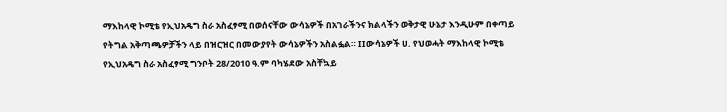ማእከላዊ ኮሚቴ የኢህአዴግ ስራ አስፈፃሚ በወሰናቸው ውሳኔዎች በአገራችንና ክልላችን ወቅታዊ ሁኔታ እንዲሁም በቀጣይ የትግል አቅጣጫዎቻችን ላይ በዝርዝር በመውያየት ውሳኔዎችን አስልፏል። IIውሳኔዎች ሀ. የህወሓት ማእከላዊ ኮሚቴ የኢህአዴግ ስራ አስፈፃሚ ግንቦት 28/2010 ዓ.ም ባካሄደው አስቸኳይ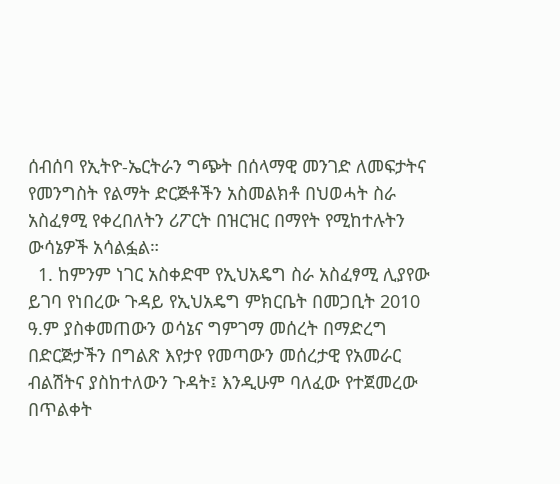ሰብሰባ የኢትዮ-ኤርትራን ግጭት በሰላማዊ መንገድ ለመፍታትና የመንግስት የልማት ድርጅቶችን አስመልክቶ በህወሓት ስራ አስፈፃሚ የቀረበለትን ሪፖርት በዝርዝር በማየት የሚከተሉትን ውሳኔዎች አሳልፏል።
  1. ከምንም ነገር አስቀድሞ የኢህአዴግ ስራ አስፈፃሚ ሊያየው ይገባ የነበረው ጉዳይ የኢህአዴግ ምክርቤት በመጋቢት 2010 ዓ.ም ያስቀመጠውን ወሳኔና ግምገማ መሰረት በማድረግ በድርጅታችን በግልጽ እየታየ የመጣውን መሰረታዊ የአመራር ብልሽትና ያስከተለውን ጉዳት፤ እንዲሁም ባለፈው የተጀመረው በጥልቀት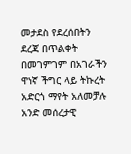መታደስ የደረሰበትን ደረጃ በጥልቀት በመገምገም በአገራችን ዋነኛ ችግር ላይ ትኩረት አድርጎ ማየት አለመቻሉ አንድ መሰረታዊ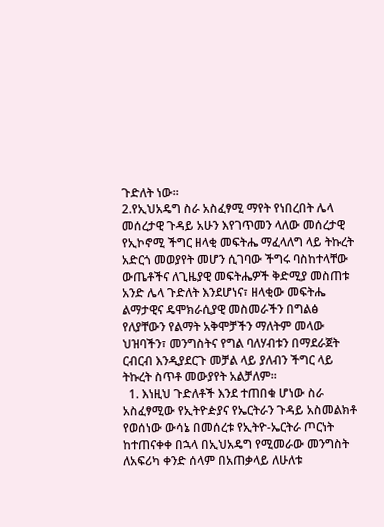ጉድለት ነው።
2.የኢህአዴግ ስራ አስፈፃሚ ማየት የነበረበት ሌላ መሰረታዊ ጉዳይ አሁን እየገጥመን ላለው መሰረታዊ የኢኮኖሚ ችግር ዘላቂ መፍትሔ ማፈላለግ ላይ ትኩረት አድርጎ መወያየት መሆን ሲገባው ችግሩ ባስከተላቸው ውጤቶችና ለጊዜያዊ መፍትሔዎች ቅድሚያ መስጠቱ አንድ ሌላ ጉድለት እንደሆነና፣ ዘላቂው መፍትሔ ልማታዊና ዴሞክራሲያዊ መስመራችን በግልፅ የለያቸውን የልማት አቅሞቻችን ማለትም መላው ህዝባችን፣ መንግስትና የግል ባለሃብቱን በማደራጀት ርብርብ እንዲያደርጉ መቻል ላይ ያለብን ችግር ላይ ትኩረት ስጥቶ መውያየት አልቻለም።
  1. እነዚህ ጉድለቶች እንደ ተጠበቁ ሆነው ስራ አስፈፃሚው የኢትዮዽያና የኤርትራን ጉዳይ አስመልክቶ የወሰነው ውሳኔ በመሰረቱ የኢትዮ-ኤርትራ ጦርነት ከተጠናቀቀ በኋላ በኢህአዴግ የሚመራው መንግስት ለአፍሪካ ቀንድ ሰላም በአጠቃላይ ለሁለቱ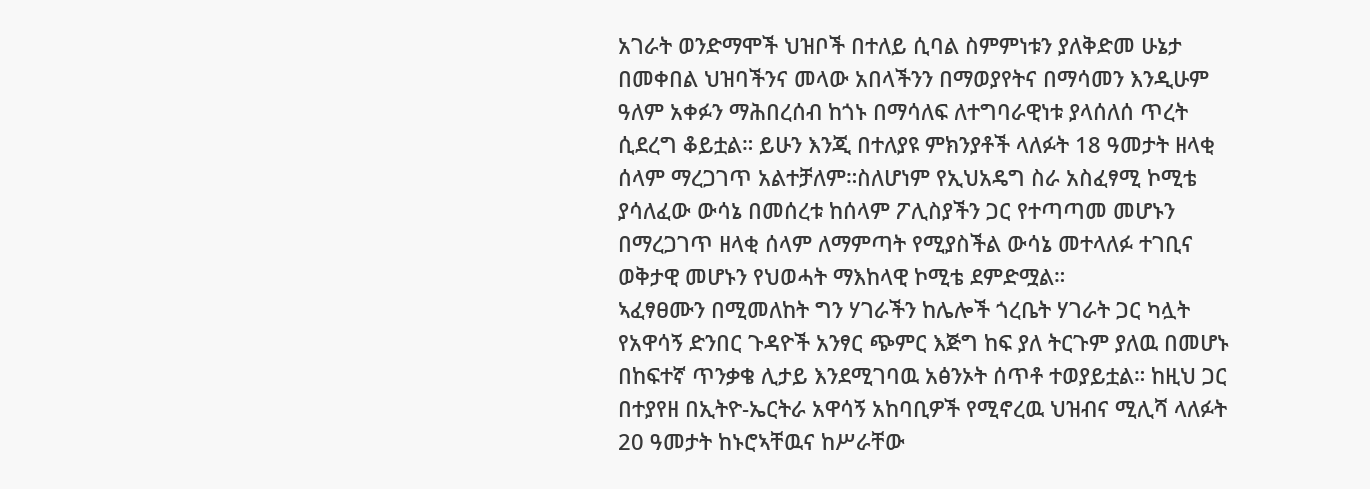አገራት ወንድማሞች ህዝቦች በተለይ ሲባል ስምምነቱን ያለቅድመ ሁኔታ በመቀበል ህዝባችንና መላው አበላችንን በማወያየትና በማሳመን እንዲሁም ዓለም አቀፉን ማሕበረሰብ ከጎኑ በማሳለፍ ለተግባራዊነቱ ያላሰለሰ ጥረት ሲደረግ ቆይቷል። ይሁን እንጂ በተለያዩ ምክንያቶች ላለፉት 18 ዓመታት ዘላቂ ሰላም ማረጋገጥ አልተቻለም።ስለሆነም የኢህአዴግ ስራ አስፈፃሚ ኮሚቴ ያሳለፈው ውሳኔ በመሰረቱ ከሰላም ፖሊስያችን ጋር የተጣጣመ መሆኑን በማረጋገጥ ዘላቂ ሰላም ለማምጣት የሚያስችል ውሳኔ መተላለፉ ተገቢና ወቅታዊ መሆኑን የህወሓት ማእከላዊ ኮሚቴ ደምድሟል።
ኣፈፃፀሙን በሚመለከት ግን ሃገራችን ከሌሎች ጎረቤት ሃገራት ጋር ካሏት የአዋሳኝ ድንበር ጉዳዮች አንፃር ጭምር እጅግ ከፍ ያለ ትርጉም ያለዉ በመሆኑ በከፍተኛ ጥንቃቄ ሊታይ እንደሚገባዉ አፅንኦት ሰጥቶ ተወያይቷል። ከዚህ ጋር በተያየዘ በኢትዮ-ኤርትራ አዋሳኝ አከባቢዎች የሚኖረዉ ህዝብና ሚሊሻ ላለፉት 20 ዓመታት ከኑሮኣቸዉና ከሥራቸው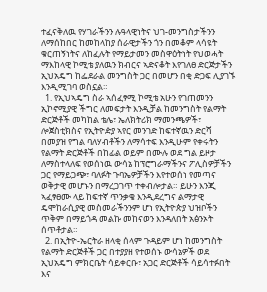ተፈናቅለዉ የሃገራችንን ሉዓላዊነትና ህገ-መንግስታችንን ለማሰከበር ከመከላከያ ሰራዊታችን ጎን በመቆም ላሳዩት ቁርጠኝነትና ለከፈሉት የማይታመን መስዋዕትነት የህወሓት ማእከላዊ ኮሚቴ ያለዉን ክብርና ኣድናቆት እየገለፀ ድርጅታችን ኢህአዴግ ከፌደራል መንግስት ጋር በመሆን በቂ ድጋፍ ሊያገኙ እንዲሚገባ ወስኗል።
  1. የኢህኣዴግ ስራ ኣሰፈፃሚ ኮሚቴ አሁን የገጠመንን ኢኮኖሚያዊ ችግር ለመፍታት እንዲቻል ከመንግስት የልማት ድርጅቶች መካከል ቴሌ፣ ኤለክትሪክ ማመንጫዎች፣ ሎጀስቲክስና የኢትዮዽያ ኣየር መንገድ ከፍተኛዉን ድርሻ በመያዝ የግል ባለሃብቶችን ለማሳተፍ እንዲሁም የቀሩትን የልማት ድርጅቶች በከፊል ወይም በሙሉ ወደ ግል ይዞታ ለማስተላለፍ የወሰነዉ ውሳኔ ከፕሮግራማችንና ፖሊስዎቻችን ጋር የማይጋጭ፣ ባለፉት ጉባኤዎቻችን እየተወሰነ የመጣና ወቅታዊ መሆኑን በማረጋገጥ ተቀብሎታል። ይሁን እንጂ ኣፈፃፀሙ ላይ ከፍተኛ ጥንቃቄ እንዲደረግና ልማታዊ ዴሞከራሲያዊ መስመራችንንም ሆነ የኢትዮጵያ ህዝቦችን ጥቅም በማይጎዳ መልኩ መከናወን እንዳለበት አፅንኦት ሰጥቶታል።
  2. በኢትዮ-ኤርትራ ዘላቂ ሰላም ጉዳይም ሆነ ከመንግስት የልማት ድርጅቶች ጋር በተያያዘ የተወሰኑ ውሳኔዎች ወደ ኢህአዴግ ምክርቤት ሳይቀርቡ፣ አጋር ድርጅቶች ሳይሳተፉበት እና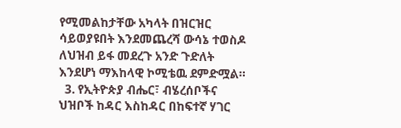የሚመልከታቸው አካላት በዝርዝር ሳይወያዩበት እንደመጨረሻ ውሳኔ ተወስዶ ለህዝብ ይፋ መደረጉ አንድ ጉድለት እንደሆነ ማእከላዊ ኮሚቴዉ ደምድሟል።
  3. የኢትዮጵያ ብሔር፣ ብሄረሰቦችና ህዝቦች ከዳር እስከዳር በከፍተኛ ሃገር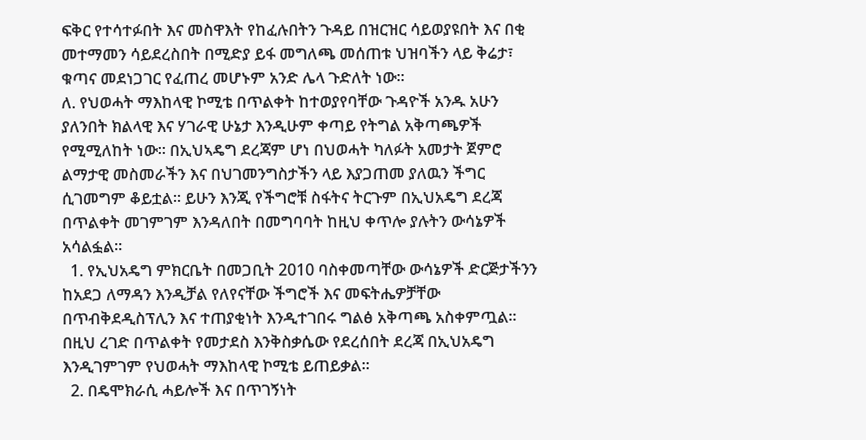ፍቅር የተሳተፉበት እና መስዋእት የከፈሉበትን ጉዳይ በዝርዝር ሳይወያዩበት እና በቂ መተማመን ሳይደረስበት በሚድያ ይፋ መግለጫ መሰጠቱ ህዝባችን ላይ ቅሬታ፣ ቁጣና መደነጋገር የፈጠረ መሆኑም አንድ ሌላ ጉድለት ነው።
ለ. የህወሓት ማእከላዊ ኮሚቴ በጥልቀት ከተወያየባቸው ጉዳዮች አንዱ አሁን ያለንበት ክልላዊ እና ሃገራዊ ሁኔታ እንዲሁም ቀጣይ የትግል አቅጣጫዎች የሚሚለከት ነው። በኢህኣዴግ ደረጃም ሆነ በህወሓት ካለፉት አመታት ጀምሮ ልማታዊ መስመራችን እና በህገመንግስታችን ላይ እያጋጠመ ያለዉን ችግር ሲገመግም ቆይቷል። ይሁን እንጂ የችግሮቹ ስፋትና ትርጉም በኢህአዴግ ደረጃ በጥልቀት መገምገም እንዳለበት በመግባባት ከዚህ ቀጥሎ ያሉትን ውሳኔዎች አሳልፏል።
  1. የኢህአዴግ ምክርቤት በመጋቢት 2010 ባስቀመጣቸው ውሳኔዎች ድርጅታችንን ከአደጋ ለማዳን እንዲቻል የለየናቸው ችግሮች እና መፍትሔዎቻቸው በጥብቅደዲስፕሊን እና ተጠያቂነት እንዲተገበሩ ግልፅ አቅጣጫ አስቀምጧል። በዚህ ረገድ በጥልቀት የመታደስ እንቅስቃሴው የደረሰበት ደረጃ በኢህአዴግ እንዲገምገም የህወሓት ማእከላዊ ኮሚቴ ይጠይቃል።
  2. በዴሞክራሲ ሓይሎች እና በጥገኝነት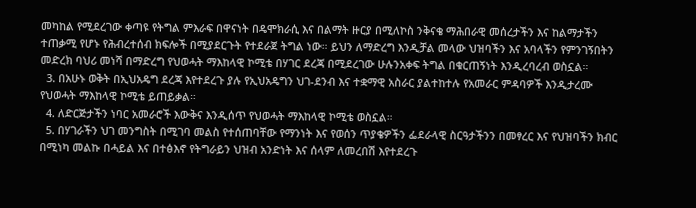መካከል የሚደረገው ቀጣዩ የትግል ምእራፍ በዋናነት በዴሞክራሲ እና በልማት ዙርያ በሚለኮስ ንቅናቄ ማሕበራዊ መሰረታችን እና ከልማታችን ተጠቃሚ የሆኑ የሕብረተሰብ ክፍሎች በሚያደርጉት የተደራጀ ትግል ነው። ይህን ለማድረግ እንዲቻል መላው ህዝባችን እና አባላችን የምንገኝበትን መድረክ ባህሪ መነሻ በማድረግ የህወሓት ማእከላዊ ኮሚቴ በሃገር ደረጃ በሚደረገው ሁሉንአቀፍ ትግል በቁርጠኝነት እንዲረባረብ ወስኗል።
  3. በአሁኑ ወቅት በኢህአዴግ ደረጃ እየተደረጉ ያሉ የኢህአዴግን ህገ-ደንብ እና ተቋማዊ አስራር ያልተከተሉ የአመራር ምዳባዎች እንዲታረሙ የህወሓት ማእከላዊ ኮሚቴ ይጠይቃል።
  4. ለድርጅታችን ነባር አመራሮች እውቅና እንዲሰጥ የህወሓት ማእከላዊ ኮሚቴ ወስኗል።
  5. በሃገራችን ህገ መንግስት በሚገባ መልስ የተሰጠባቸው የማንነት እና የወሰን ጥያቄዎችን ፌደራላዊ ስርዓታችንን በመፃረር እና የህዝባችን ክብር በሚነካ መልኩ በሓይል እና በተፅእኖ የትግራይን ህዝብ አንድነት እና ሰላም ለመረበሽ እየተደረጉ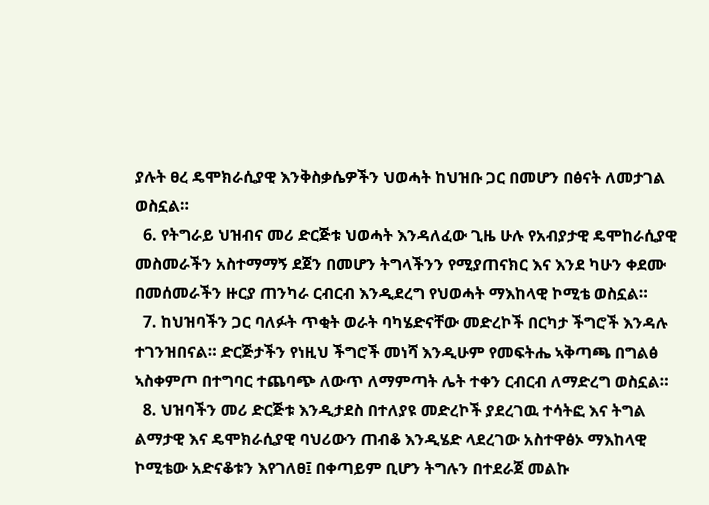ያሉት ፀረ ዴሞክራሲያዊ እንቅስቃሴዎችን ህወሓት ከህዝቡ ጋር በመሆን በፅናት ለመታገል ወስኗል።
  6. የትግራይ ህዝብና መሪ ድርጅቱ ህወሓት እንዳለፈው ጊዜ ሁሉ የአብያታዊ ዴሞከራሲያዊ መስመራችን አስተማማኝ ደጀን በመሆን ትግላችንን የሚያጠናክር እና እንደ ካሁን ቀደሙ በመሰመራችን ዙርያ ጠንካራ ርብርብ እንዲደረግ የህወሓት ማእከላዊ ኮሚቴ ወስኗል።
  7. ከህዝባችን ጋር ባለፉት ጥቂት ወራት ባካሄድናቸው መድረኮች በርካታ ችግሮች እንዳሉ ተገንዝበናል። ድርጅታችን የነዚህ ችግሮች መነሻ እንዲሁም የመፍትሔ ኣቅጣጫ በግልፅ ኣስቀምጦ በተግባር ተጨባጭ ለውጥ ለማምጣት ሌት ተቀን ርብርብ ለማድረግ ወስኗል።
  8. ህዝባችን መሪ ድርጅቱ እንዲታደስ በተለያዩ መድረኮች ያደረገዉ ተሳትፎ እና ትግል ልማታዊ እና ዴሞክራሲያዊ ባህሪውን ጠብቆ እንዲሄድ ላደረገው አስተዋፅኦ ማእከላዊ ኮሚቴው አድናቆቱን እየገለፀ፤ በቀጣይም ቢሆን ትግሉን በተደራጀ መልኩ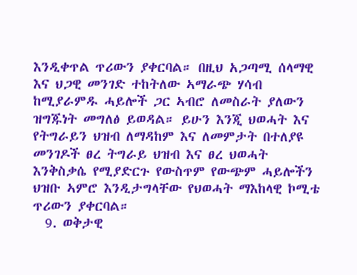እንዲቀጥል ጥሪውን ያቀርባል። በዚህ አጋጣሚ ሰላማዊ እና ህጋዊ መንገድ ተከትለው ኣማራጭ ሃሳብ ከሚያራምዱ ሓይሎች ጋር ኣብሮ ለመስራት ያለውን ዝግጁነት መግለፅ ይወዳል። ይሁን እንጂ ህወሓት እና የትግራይን ህዝብ ለማዳከም እና ለመምታት በተለያዩ መንገዶች ፀረ ትግራይ ህዝብ እና ፀረ ህወሓት እንቅስቃሴ የሚያድርጉ የውስጥም የውጭም ሓይሎችን ህዝቡ ኣምሮ እንዲታግላቸው የህወሓት ማእከላዊ ኮሚቴ ጥሪውን ያቀርባል።
  9. ወቅታዊ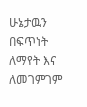ሁኔታዉን በፍጥነት ለማየት እና ለመገምገም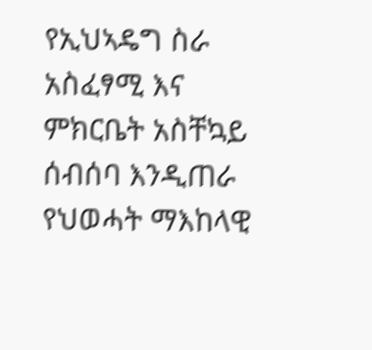የኢህኣዴግ ስራ አስፈፃሚ እና ምክርቤት አስቸኳይ ሰብሰባ እንዲጠራ የህወሓት ማእከላዊ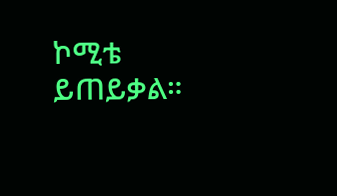ኮሚቴ ይጠይቃል።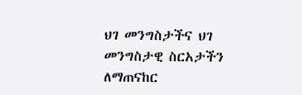ህገ መንግስታችና ህገ መንግስታዊ ስርአታችን ለማጠናከር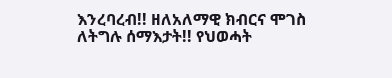እንረባረብ!! ዘለአለማዊ ክብርና ሞገስ ለትግሉ ሰማእታት!! የህወሓት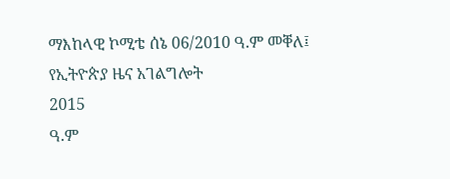ማእከላዊ ኮሚቴ ሰኔ 06/2010 ዓ.ም መቐለ፤
የኢትዮጵያ ዜና አገልግሎት
2015
ዓ.ም